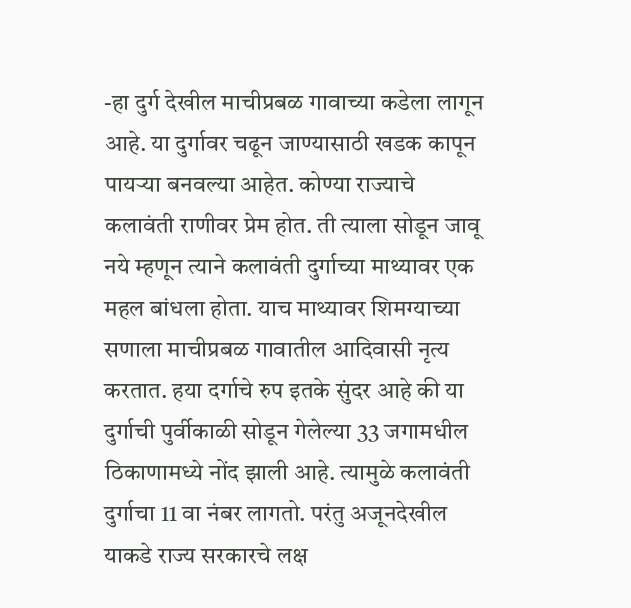-हा दुर्ग देखील माचीप्रबळ गावाच्या कडेला लागून आहे. या दुर्गावर चढून जाण्यासाठी खडक कापून पायऱ्या बनवल्या आहेत. कोण्या राज्याचे कलावंती राणीवर प्रेम होत. ती त्याला सोडून जावू नये म्हणून त्याने कलावंती दुर्गाच्या माथ्यावर एक महल बांधला होता. याच माथ्यावर शिमग्याच्या सणाला माचीप्रबळ गावातील आदिवासी नृत्य करतात. हया दर्गाचे रुप इतके सुंदर आहे की या दुर्गाची पुर्वीकाळी सोडून गेलेल्या 33 जगामधील ठिकाणामध्ये नोंद झाली आहे. त्यामुळे कलावंती दुर्गाचा 11 वा नंबर लागतो. परंतु अजूनदेखील याकडे राज्य सरकारचे लक्ष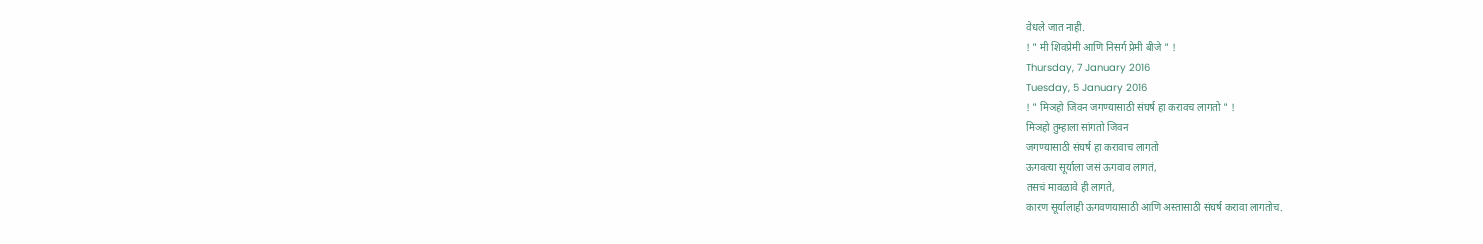वेधले जात नाही.
! " मी शिवप्रेमी आणि निसर्ग प्रेमी बीजे " !
Thursday, 7 January 2016
Tuesday, 5 January 2016
! " मिञहो जिवन जगण्यासाठी संघर्ष हा करावच लागतो " !
मिञहो तुम्हाला सांगतो जिवन
जगण्यासाठी संघर्ष हा करावाच लागतो
ऊगवत्या सूर्याला जसं ऊगवाव लागतं,
तसचं मावळावे ही लागते,
कारण सूर्यालाही ऊगवणयासाठी आणि अस्तासाठी संघर्ष करावा लागतोच.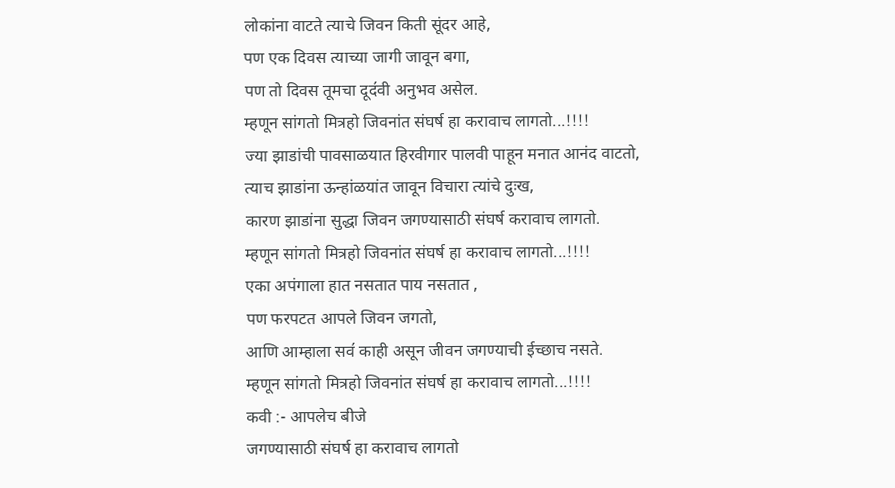लोकांना वाटते त्याचे जिवन किती सूंदर आहे,
पण एक दिवस त्याच्या जागी जावून बगा,
पण तो दिवस तूमचा दूद॔वी अनुभव असेल.
म्हणून सांगतो मित्रहो जिवनांत संघर्ष हा करावाच लागतो...!!!!
ज्या झाडांची पावसाळयात हिरवीगार पालवी पाहून मनात आनंद वाटतो,
त्याच झाडांना ऊन्हांळयांत जावून विचारा त्यांचे दुःख,
कारण झाडांना सुद्धा जिवन जगण्यासाठी संघर्ष करावाच लागतो.
म्हणून सांगतो मित्रहो जिवनांत संघर्ष हा करावाच लागतो...!!!!
एका अपंगाला हात नसतात पाय नसतात ,
पण फरपटत आपले जिवन जगतो,
आणि आम्हाला सव॔ काही असून जीवन जगण्याची ईच्छाच नसते.
म्हणून सांगतो मित्रहो जिवनांत संघर्ष हा करावाच लागतो...!!!!
कवी :- आपलेच बीजे
जगण्यासाठी संघर्ष हा करावाच लागतो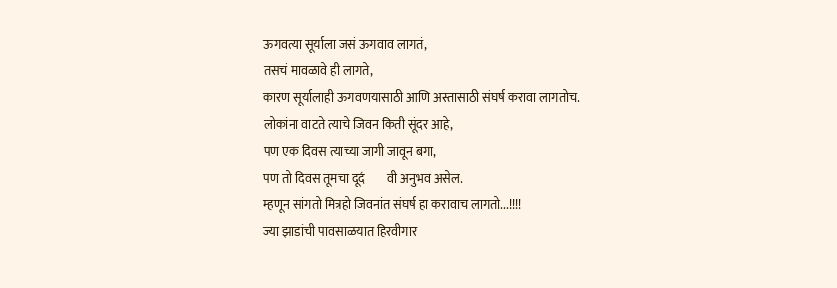ऊगवत्या सूर्याला जसं ऊगवाव लागतं,
तसचं मावळावे ही लागते,
कारण सूर्यालाही ऊगवणयासाठी आणि अस्तासाठी संघर्ष करावा लागतोच.
लोकांना वाटते त्याचे जिवन किती सूंदर आहे,
पण एक दिवस त्याच्या जागी जावून बगा,
पण तो दिवस तूमचा दूद॔वी अनुभव असेल.
म्हणून सांगतो मित्रहो जिवनांत संघर्ष हा करावाच लागतो...!!!!
ज्या झाडांची पावसाळयात हिरवीगार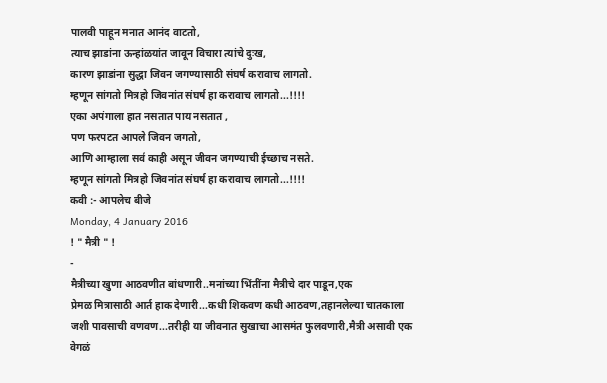पालवी पाहून मनात आनंद वाटतो,
त्याच झाडांना ऊन्हांळयांत जावून विचारा त्यांचे दुःख,
कारण झाडांना सुद्धा जिवन जगण्यासाठी संघर्ष करावाच लागतो.
म्हणून सांगतो मित्रहो जिवनांत संघर्ष हा करावाच लागतो...!!!!
एका अपंगाला हात नसतात पाय नसतात ,
पण फरपटत आपले जिवन जगतो,
आणि आम्हाला सव॔ काही असून जीवन जगण्याची ईच्छाच नसते.
म्हणून सांगतो मित्रहो जिवनांत संघर्ष हा करावाच लागतो...!!!!
कवी :- आपलेच बीजे
Monday, 4 January 2016
! " मैत्री " !
-
मैत्रीच्या खुणा आठवणीत बांधणारी..मनांच्या भिंतींना मैत्रीचे दार पाडून,एक
प्रेमळ मित्रासाठी आर्त हाक देणारी...कधी शिकवण कधी आठवण,तहानलेल्या चातकाला
जशी पावसाची वणवण...तरीही या जीवनात सुखाचा आसमंत फुलवणारी,मैत्री असावी एक
वेगळं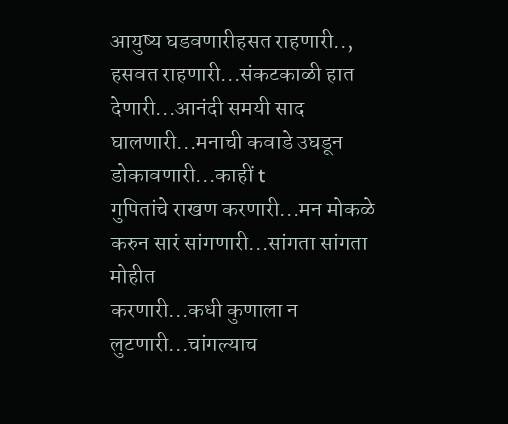आयुष्य घडवणारीहसत राहणारी.., हसवत राहणारी...संकटकाळी हात
देणारी...आनंदी समयी साद घालणारी...मनाची कवाडे उघडून डोकावणारी...काहीं t
गुपितांचे राखण करणारी...मन मोकळे करुन सारं सांगणारी...सांगता सांगता मोहीत
करणारी...कधी कुणाला न लुटणारी...चांगल्याच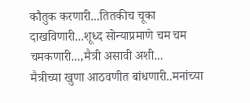कौतुक करणारी...तितकीच चूका
दाखविणारी...शूध्द सोन्याप्रमाणे चम चम चमकणारी...,मैत्री असावी अशी...
मैत्रीच्या खुणा आठवणीत बांधणारी..मनांच्या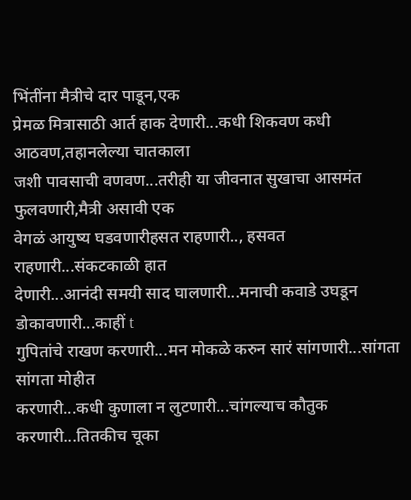भिंतींना मैत्रीचे दार पाडून,एक
प्रेमळ मित्रासाठी आर्त हाक देणारी...कधी शिकवण कधी आठवण,तहानलेल्या चातकाला
जशी पावसाची वणवण...तरीही या जीवनात सुखाचा आसमंत फुलवणारी,मैत्री असावी एक
वेगळं आयुष्य घडवणारीहसत राहणारी.., हसवत राहणारी...संकटकाळी हात
देणारी...आनंदी समयी साद घालणारी...मनाची कवाडे उघडून डोकावणारी...काहीं t
गुपितांचे राखण करणारी...मन मोकळे करुन सारं सांगणारी...सांगता सांगता मोहीत
करणारी...कधी कुणाला न लुटणारी...चांगल्याच कौतुक करणारी...तितकीच चूका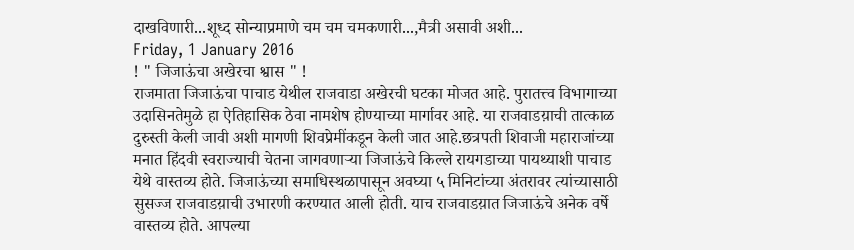दाखविणारी...शूध्द सोन्याप्रमाणे चम चम चमकणारी...,मैत्री असावी अशी...
Friday, 1 January 2016
! " जिजाऊंचा अखेरचा श्वास " !
राजमाता जिजाऊंचा पाचाड येथील राजवाडा अखेरची घटका मोजत आहे. पुरातत्त्व विभागाच्या उदासिनतेमुळे हा ऐतिहासिक ठेवा नामशेष होण्याच्या मार्गावर आहे. या राजवाडय़ाची तात्काळ दुरुस्ती केली जावी अशी मागणी शिवप्रेमींकडून केली जात आहे.छत्रपती शिवाजी महाराजांच्या मनात हिंदवी स्वराज्याची चेतना जागवणाऱ्या जिजाऊंचे किल्ले रायगडाच्या पायथ्याशी पाचाड येथे वास्तव्य होते. जिजाऊंच्या समाधिस्थळापासून अवघ्या ५ मिनिटांच्या अंतरावर त्यांच्यासाठी सुसज्ज राजवाडय़ाची उभारणी करण्यात आली होती. याच राजवाडय़ात जिजाऊंचे अनेक वर्षे वास्तव्य होते. आपल्या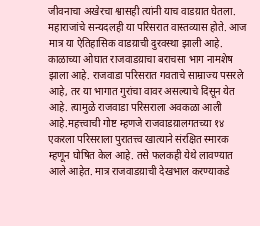जीवनाचा अखेरचा श्वासही त्यांनी याच वाडय़ात घेतला. महाराजांचे सन्यदलही या परिसरात वास्तव्यास होते. आज मात्र या ऐतिहासिक वाडय़ाची दुरवस्था झाली आहे. काळाच्या ओघात राजवाडय़ाचा बराचसा भाग नामशेष झाला आहे. राजवाडा परिसरात गवताचे साम्राज्य पसरले आहे, तर या भागात गुरांचा वावर असल्याचे दिसून येत आहे. त्यामुळे राजवाडा परिसराला अवकळा आली आहे.महत्त्वाची गोष्ट म्हणजे राजवाडय़ालगतच्या १४ एकरला परिसराला पुरातत्त्व खात्याने संरक्षित स्मारक म्हणून घोषित केल आहे. तसे फलकही येथे लावण्यात आले आहेत. मात्र राजवाडय़ाची देखभाल करण्याकडे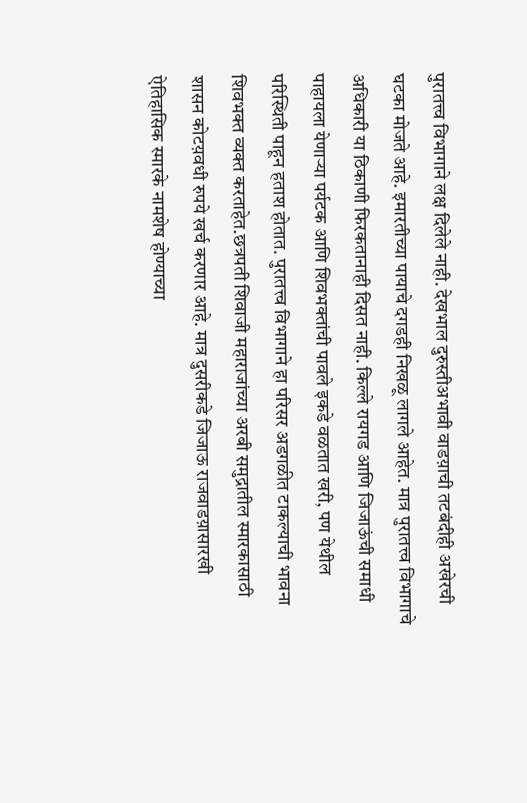पुरातत्त्व विभागाने लक्ष दिलेले नाही. देखभाल दुरुस्तीअभावी वाडय़ाची तटबंदीही अखेरची घटका मोजते आहे. इमारतीच्या पायाचे दगडही निखळू लागले आहेत. मात्र पुरातत्त्व विभागाचे अधिकारी या ठिकाणी फिरकतानाही दिसत नाही. किल्ले रायगड आणि जिजाऊंची समाधी पाहायला येणाऱ्या पर्यटक आणि शिवभक्तांची पावले इकडे वळतात खरी, पण येथील परिस्थिती पाहून हताश होतात. पुरातत्त्व विभागाने हा परिसर अडगळीत टाकल्याची भावना शिवभक्त व्यक्त करताहेत.छत्रपती शिवाजी महाराजांच्या अरबी समुद्रातील स्मारकासाठी शासन कोटय़वधी रुपये खर्च करणार आहे. मात्र दुसरीकडे जिजाऊ राजवाडय़ासारखी ऐतिहासिक स्मारके नामशेष होण्याच्या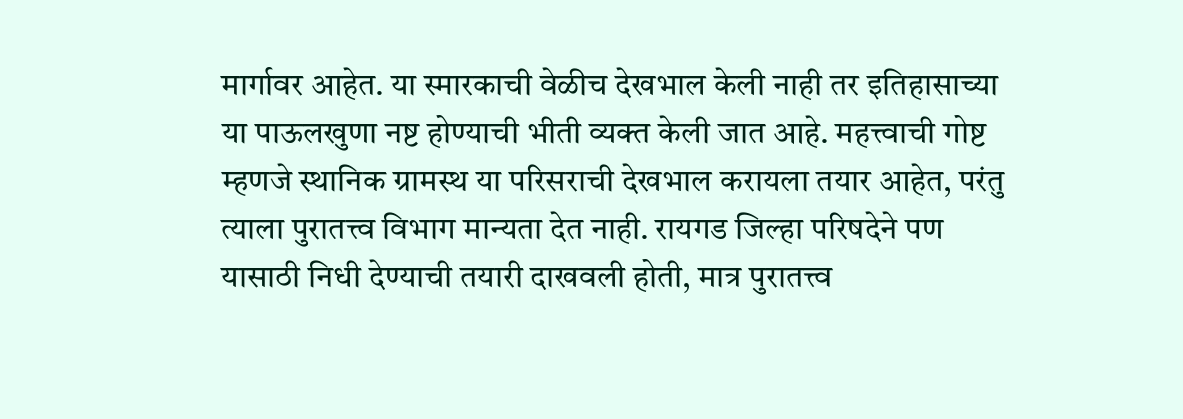मार्गावर आहेत. या स्मारकाची वेळीच देखभाल केली नाही तर इतिहासाच्या या पाऊलखुणा नष्ट होण्याची भीती व्यक्त केली जात आहे. महत्त्वाची गोष्ट म्हणजे स्थानिक ग्रामस्थ या परिसराची देखभाल करायला तयार आहेत, परंतु त्याला पुरातत्त्व विभाग मान्यता देत नाही. रायगड जिल्हा परिषदेने पण यासाठी निधी देण्याची तयारी दाखवली होती, मात्र पुरातत्त्व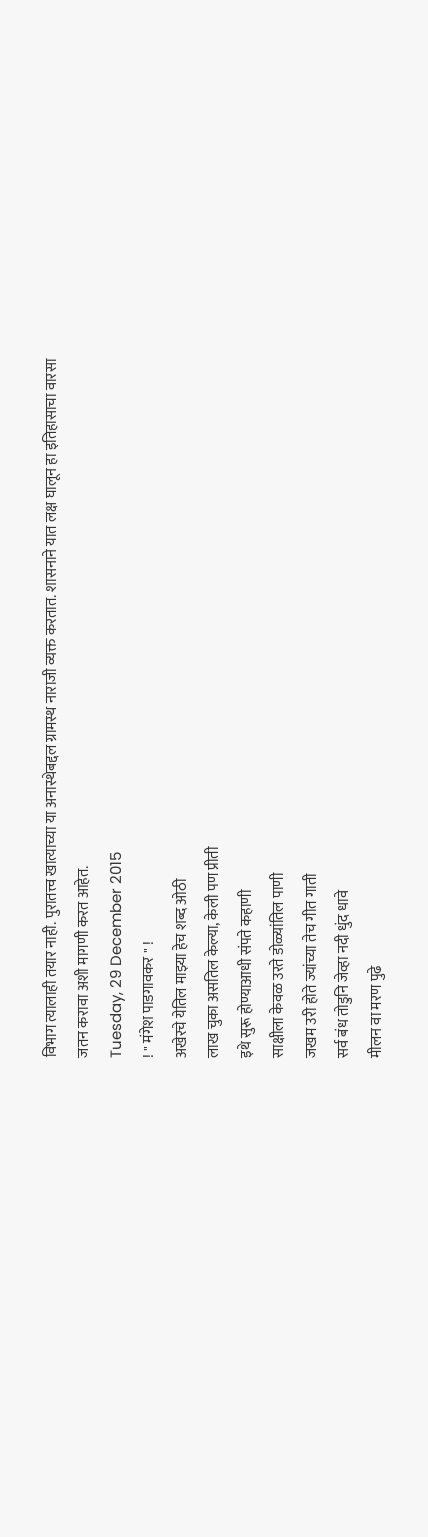विभाग त्यालाही तयार नाही. पुरातत्त्व खात्याच्या या अनास्थेबद्दल ग्रामस्थ नाराजी व्यक्त करतात. शासनाने यात लक्ष घालून हा इतिहासाचा वारसा जतन करावा अशी मागणी करत आहेत.
Tuesday, 29 December 2015
! " मंगेश पाडगावकर " !
अखेरचे येतिल माझ्या हेच शब्द ओठी
लाख चुका असतिल केल्या, केली पण प्रीती
इथे सुरू होण्याआधी संपते कहाणी
साक्षीला केवळ उरते डोळ्यांतिल पाणी
जखम उरी होते ज्यांच्या तेच गीत गाती
सर्व बंध तोडुनि जेव्हा नदी धुंद धावे
मीलन वा मरण पुढे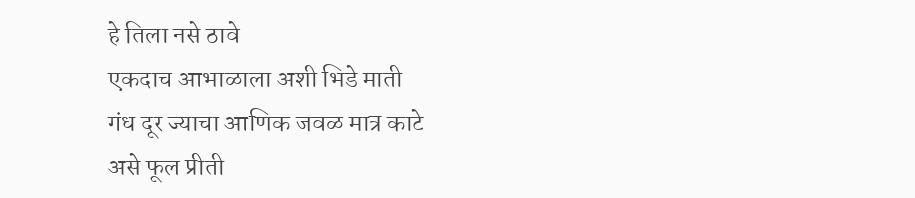हे तिला नसे ठावे
एकदाच आभाळाला अशी भिडे माती
गंध दूर ज्याचा आणिक जवळ मात्र काटे
असे फूल प्रीती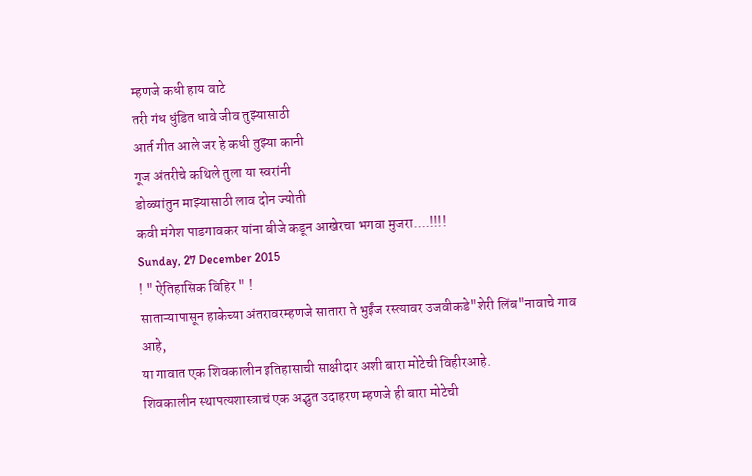म्हणजे कधी हाय वाटे
तरी गंध धुंडित धावे जीव तुझ्यासाठी
आर्त गीत आले जर हे कधी तुझ्या कानी
गूज अंतरीचे कथिले तुला या स्वरांनी
डोळ्यांतुन माझ्यासाठी लाव दोन ज्योती
कवी मंगेश पाडगावकर यांना बीजे कडून आखेरचा भगवा मुजरा....!!!!
Sunday, 27 December 2015
! " ऐतिहासिक विहिर " !
साताऱ्यापासून हाकेच्या अंतरावरम्हणजे सातारा ते भुईंज रस्त्यावर उजवीकडे"शेरी लिंब"नावाचे गाव आहे,
या गावात एक शिवकालीन इतिहासाची साक्षीदार अशी बारा मोटेची विहीरआहे.
शिवकालीन स्थापत्यशास्त्राचं एक अद्भुत उदाहरण म्हणजे ही बारा मोटेची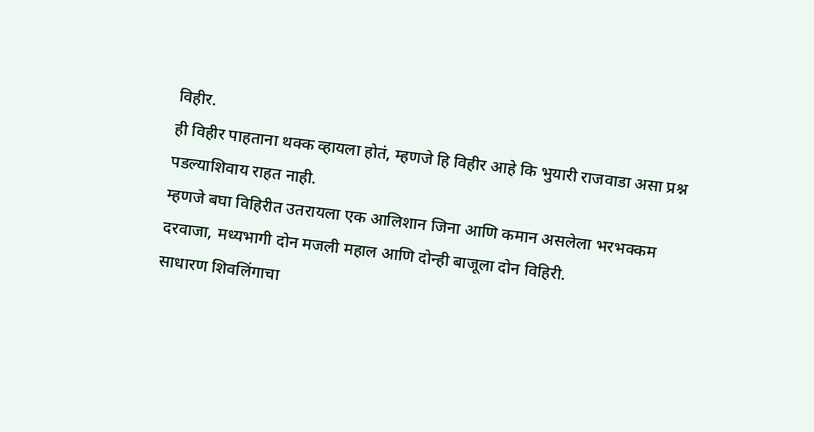विहीर.
ही विहीर पाहताना थक्क व्हायला होतं, म्हणजे हि विहीर आहे कि भुयारी राजवाडा असा प्रश्न पडल्याशिवाय राहत नाही.
म्हणजे बघा विहिरीत उतरायला एक आलिशान जिना आणि कमान असलेला भरभक्कम दरवाजा, मध्यभागी दोन मजली महाल आणि दोन्ही बाजूला दोन विहिरी.
साधारण शिवलिंगाचा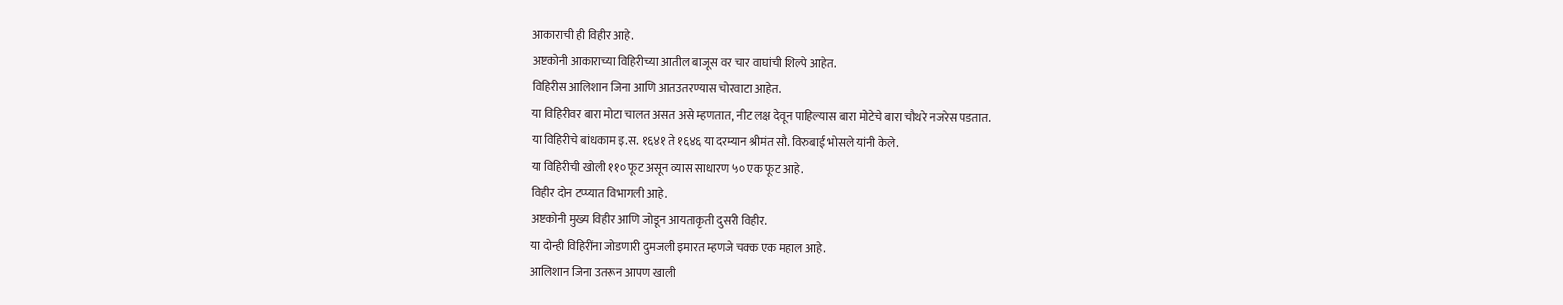आकाराची ही विहीर आहे.
अष्टकोनी आकाराच्या विहिरीच्या आतील बाजूस वर चार वाघांची शिल्पे आहेत.
विहिरीस आलिशान जिना आणि आतउतरण्यास चोरवाटा आहेत.
या विहिरीवर बारा मोटा चालत असत असे म्हणतात, नीट लक्ष देवून पाहिल्यास बारा मोटेचे बारा चौथरे नजरेस पडतात.
या विहिरीचे बांधकाम इ.स. १६४१ ते १६४६ या दरम्यान श्रीमंत सौ. विरुबाई भोसले यांनी केले.
या विहिरीची खोली ११० फूट असून व्यास साधारण ५० एक फूट आहे.
विहीर दोन टप्प्यात विभागली आहे.
अष्टकोनी मुख्य विहीर आणि जोडून आयताकृती दुसरी विहीर.
या दोन्ही विहिरींना जोडणारी दुमजली इमारत म्हणजे चक्क एक महाल आहे.
आलिशान जिना उतरून आपण खाली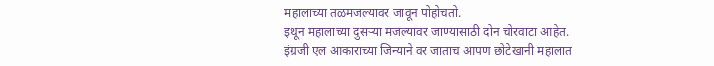महालाच्या तळमजल्यावर जावून पोहोचतो.
इथून महालाच्या दुसऱ्या मजल्यावर जाण्यासाठी दोन चोरवाटा आहेत.
इंग्रजी एल आकाराच्या जिन्याने वर जाताच आपण छोटेखानी महालात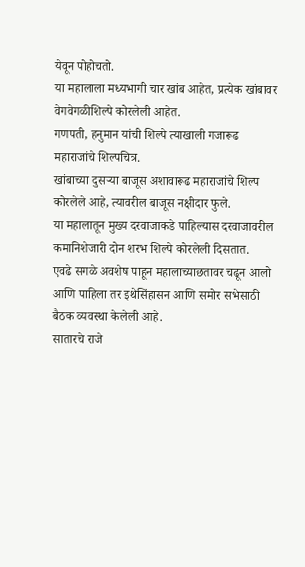येवून पोहोचतो.
या महालाला मध्यभागी चार खांब आहेत, प्रत्येक खांबावर वेगवेगळीशिल्पे कोरलेली आहेत.
गणपती, हनुमान यांची शिल्पे त्याखाली गजारूढ महाराजांचे शिल्पचित्र.
खांबाच्या दुसऱ्या बाजूस अशावारूढ महाराजांचे शिल्प कोरलेले आहे, त्यावरील बाजूस नक्षीदार फुले.
या महालातून मुख्य दरवाजाकडे पाहिल्यास दरवाजावरील कमानिशेजारी दोन शरभ शिल्पे कोरलेली दिसतात.
एवढे सगळे अवशेष पाहून महालाच्याछतावर चढून आलो आणि पाहिला तर इथेसिंहासन आणि समोर सभेसाठी बैठक व्यवस्था केलेली आहे.
सातारचे राजे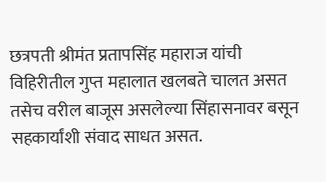छत्रपती श्रीमंत प्रतापसिंह महाराज यांची विहिरीतील गुप्त महालात खलबते चालत असत तसेच वरील बाजूस असलेल्या सिंहासनावर बसून सहकार्यांशी संवाद साधत असत.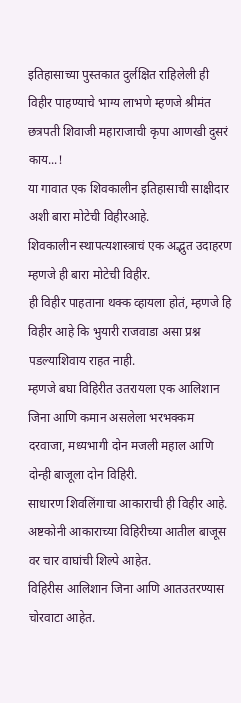इतिहासाच्या पुस्तकात दुर्लक्षित राहिलेली ही विहीर पाहण्याचे भाग्य लाभणे म्हणजे श्रीमंत छत्रपती शिवाजी महाराजाची कृपा आणखी दुसरं काय...!
या गावात एक शिवकालीन इतिहासाची साक्षीदार अशी बारा मोटेची विहीरआहे.
शिवकालीन स्थापत्यशास्त्राचं एक अद्भुत उदाहरण म्हणजे ही बारा मोटेची विहीर.
ही विहीर पाहताना थक्क व्हायला होतं, म्हणजे हि विहीर आहे कि भुयारी राजवाडा असा प्रश्न पडल्याशिवाय राहत नाही.
म्हणजे बघा विहिरीत उतरायला एक आलिशान जिना आणि कमान असलेला भरभक्कम दरवाजा, मध्यभागी दोन मजली महाल आणि दोन्ही बाजूला दोन विहिरी.
साधारण शिवलिंगाचा आकाराची ही विहीर आहे.
अष्टकोनी आकाराच्या विहिरीच्या आतील बाजूस वर चार वाघांची शिल्पे आहेत.
विहिरीस आलिशान जिना आणि आतउतरण्यास चोरवाटा आहेत.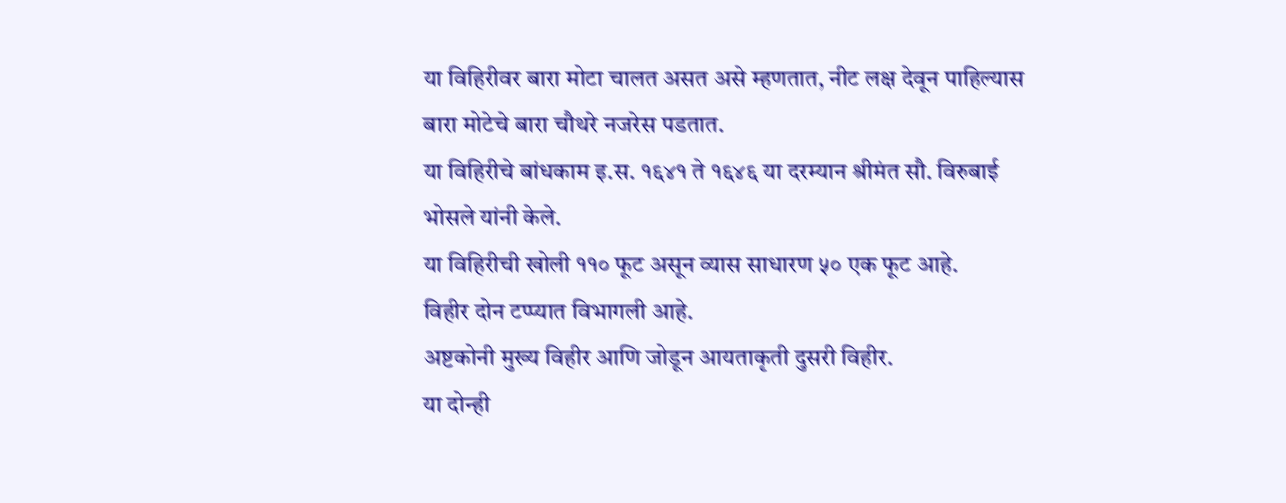या विहिरीवर बारा मोटा चालत असत असे म्हणतात, नीट लक्ष देवून पाहिल्यास बारा मोटेचे बारा चौथरे नजरेस पडतात.
या विहिरीचे बांधकाम इ.स. १६४१ ते १६४६ या दरम्यान श्रीमंत सौ. विरुबाई भोसले यांनी केले.
या विहिरीची खोली ११० फूट असून व्यास साधारण ५० एक फूट आहे.
विहीर दोन टप्प्यात विभागली आहे.
अष्टकोनी मुख्य विहीर आणि जोडून आयताकृती दुसरी विहीर.
या दोन्ही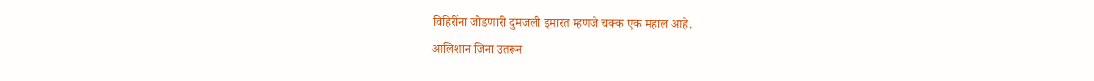विहिरींना जोडणारी दुमजली इमारत म्हणजे चक्क एक महाल आहे.
आलिशान जिना उतरून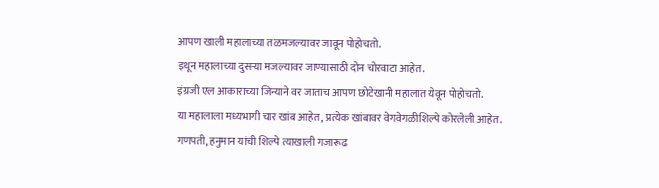आपण खाली महालाच्या तळमजल्यावर जावून पोहोचतो.
इथून महालाच्या दुसऱ्या मजल्यावर जाण्यासाठी दोन चोरवाटा आहेत.
इंग्रजी एल आकाराच्या जिन्याने वर जाताच आपण छोटेखानी महालात येवून पोहोचतो.
या महालाला मध्यभागी चार खांब आहेत, प्रत्येक खांबावर वेगवेगळीशिल्पे कोरलेली आहेत.
गणपती, हनुमान यांची शिल्पे त्याखाली गजारूढ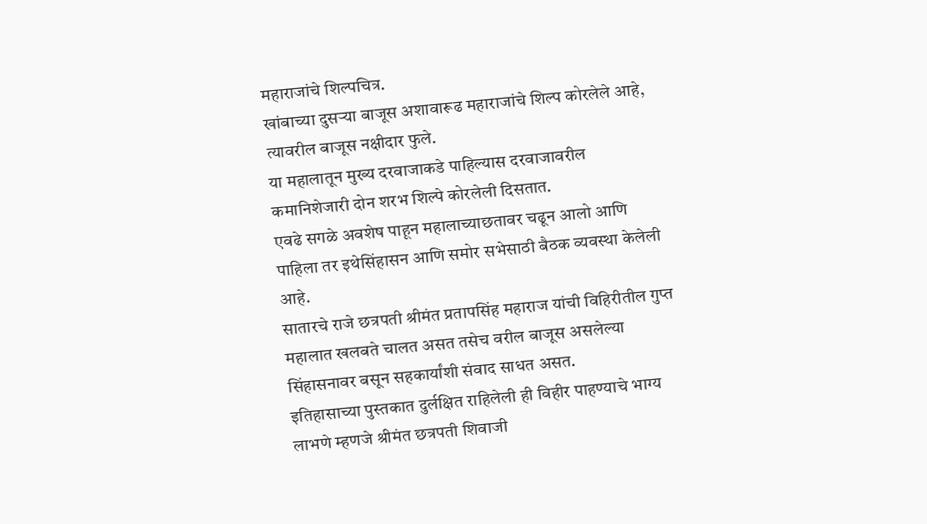महाराजांचे शिल्पचित्र.
खांबाच्या दुसऱ्या बाजूस अशावारूढ महाराजांचे शिल्प कोरलेले आहे, त्यावरील बाजूस नक्षीदार फुले.
या महालातून मुख्य दरवाजाकडे पाहिल्यास दरवाजावरील कमानिशेजारी दोन शरभ शिल्पे कोरलेली दिसतात.
एवढे सगळे अवशेष पाहून महालाच्याछतावर चढून आलो आणि पाहिला तर इथेसिंहासन आणि समोर सभेसाठी बैठक व्यवस्था केलेली आहे.
सातारचे राजे छत्रपती श्रीमंत प्रतापसिंह महाराज यांची विहिरीतील गुप्त महालात खलबते चालत असत तसेच वरील बाजूस असलेल्या सिंहासनावर बसून सहकार्यांशी संवाद साधत असत.
इतिहासाच्या पुस्तकात दुर्लक्षित राहिलेली ही विहीर पाहण्याचे भाग्य लाभणे म्हणजे श्रीमंत छत्रपती शिवाजी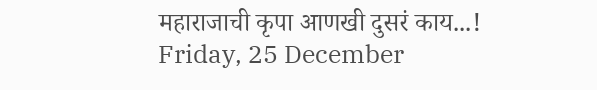महाराजाची कृपा आणखी दुसरं काय...!
Friday, 25 December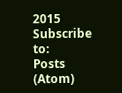2015
Subscribe to:
Posts (Atom)